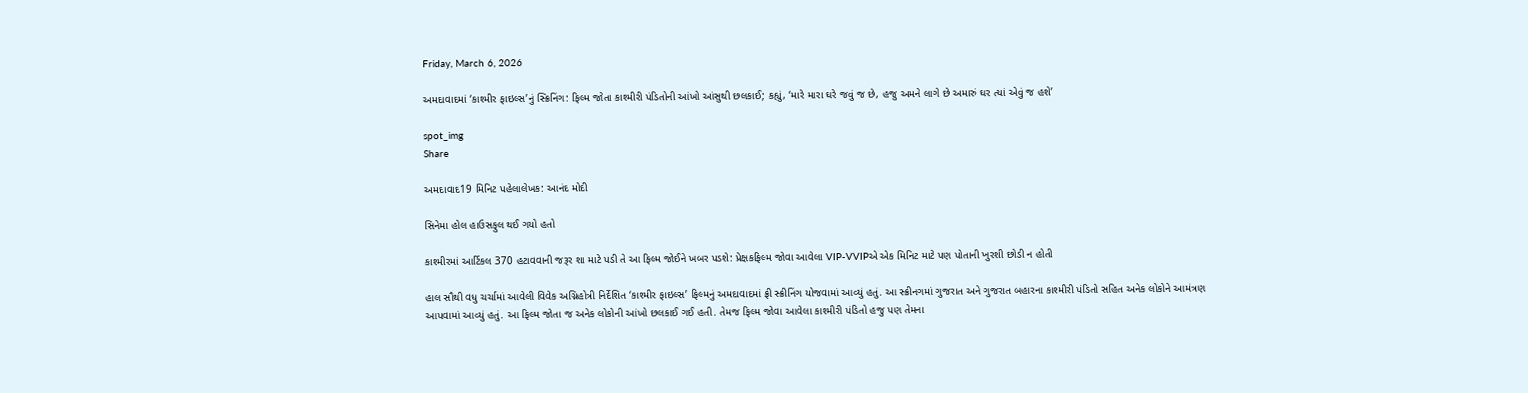Friday, March 6, 2026

અમદાવાદમાં ‘કાશ્મીર ફાઇલ્સ’નું સ્ક્રિનિંગ: ફિલ્મ જોતા કાશ્મીરી પંડિતોની આંખો આંસુથી છલકાઈ; કહ્યું, ‘મારે મારા ઘરે જવું જ છે, હજુ અમને લાગે છે અમારું ઘર ત્યાં એવું જ હશે’

spot_img
Share

અમદાવાદ19 મિનિટ પહેલાલેખક: આનંદ મોદી

સિનેમા હોલ હાઉસફુલ થઈ ગયો હતો

કાશ્મીરમાં આર્ટિકલ 370 હટાવવાની જરૂર શા માટે પડી તે આ ફિલ્મ જોઈને ખબર પડશે: પ્રેક્ષકફિલ્મ જોવા આવેલા VIP-VVIPએ એક મિનિટ માટે પણ પોતાની ખુરશી છોડી ન હોતી

હાલ સૌથી વધુ ચર્ચામાં આવેલી વિવેક અગ્નિહોત્રી નિર્દેશિત ‘કાશ્મીર ફાઇલ્સ’ ફિલ્મનું અમદાવાદમાં ફ્રી સ્ક્રીનિંગ યોજવામાં આવ્યું હતું. આ સ્ક્રીનગમાં ગુજરાત અને ગુજરાત બહારના કાશ્મીરી પંડિતો સહિત અનેક લોકોને આમંત્રણ આપવામાં આવ્યું હતું. આ ફિલ્મ જોતા જ અનેક લોકોની આંખો છલકાઈ ગઈ હતી. તેમજ ફિલ્મ જોવા આવેલા કાશ્મીરી પંડિતો હજુ પણ તેમના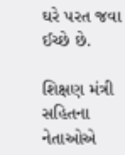ઘરે પરત જવા ઈચ્છે છે.

શિક્ષણ મંત્રી સહિતના નેતાઓએ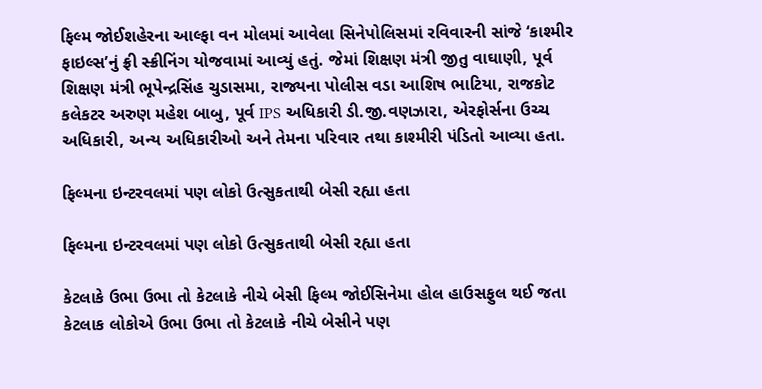ફિલ્મ જોઈશહેરના આલ્ફા વન મોલમાં આવેલા સિનેપોલિસમાં રવિવારની સાંજે ‘કાશ્મીર ફાઇલ્સ’નું ફ્રી સ્ક્રીનિંગ યોજવામાં આવ્યું હતું. જેમાં શિક્ષણ મંત્રી જીતુ વાઘાણી, પૂર્વ શિક્ષણ મંત્રી ભૂપેન્દ્રસિંહ ચુડાસમા, રાજ્યના પોલીસ વડા આશિષ ભાટિયા, રાજકોટ કલેકટર અરુણ મહેશ બાબુ, પૂર્વ IPS અધિકારી ડી.જી.વણઝારા, એરફોર્સના ઉચ્ચ અધિકારી, અન્ય અધિકારીઓ અને તેમના પરિવાર તથા કાશ્મીરી પંડિતો આવ્યા હતા.

ફિલ્મના ઇન્ટરવલમાં પણ લોકો ઉત્સુકતાથી બેસી રહ્યા હતા

ફિલ્મના ઇન્ટરવલમાં પણ લોકો ઉત્સુકતાથી બેસી રહ્યા હતા

કેટલાકે ઉભા ઉભા તો કેટલાકે નીચે બેસી ફિલ્મ જોઈસિનેમા હોલ હાઉસફુલ થઈ જતા કેટલાક લોકોએ ઉભા ઉભા તો કેટલાકે નીચે બેસીને પણ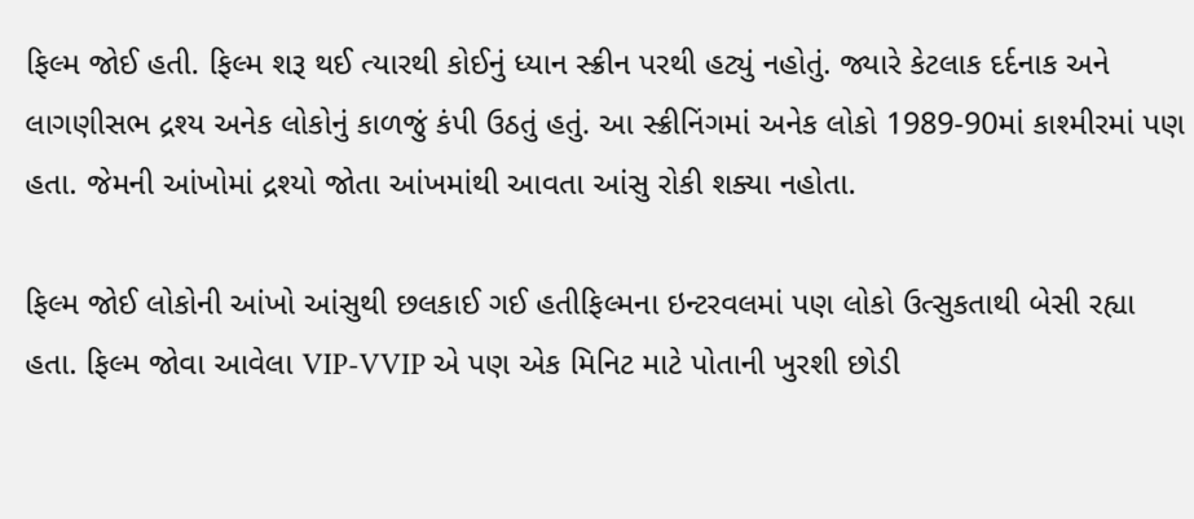ફિલ્મ જોઈ હતી. ફિલ્મ શરૂ થઈ ત્યારથી કોઈનું ધ્યાન સ્ક્રીન પરથી હટ્યું નહોતું. જ્યારે કેટલાક દર્દનાક અને લાગણીસભ દ્રશ્ય અનેક લોકોનું કાળજું કંપી ઉઠતું હતું. આ સ્ક્રીનિંગમાં અનેક લોકો 1989-90માં કાશ્મીરમાં પણ હતા. જેમની આંખોમાં દ્રશ્યો જોતા આંખમાંથી આવતા આંસુ રોકી શક્યા નહોતા.

ફિલ્મ જોઈ લોકોની આંખો આંસુથી છલકાઈ ગઈ હતીફિલ્મના ઇન્ટરવલમાં પણ લોકો ઉત્સુકતાથી બેસી રહ્યા હતા. ફિલ્મ જોવા આવેલા VIP-VVIP એ પણ એક મિનિટ માટે પોતાની ખુરશી છોડી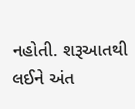નહોતી. શરૂઆતથી લઈને અંત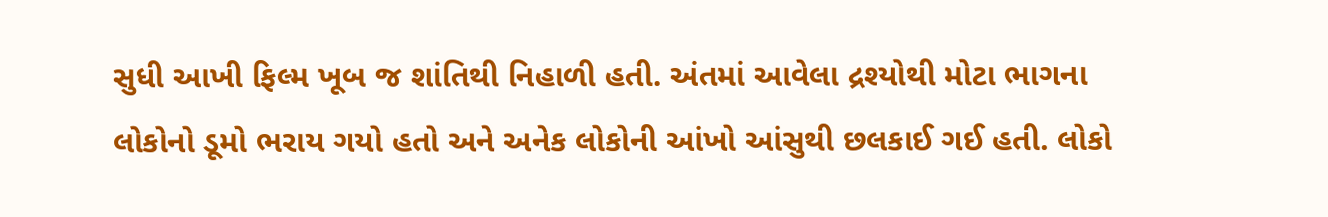સુધી આખી ફિલ્મ ખૂબ જ શાંતિથી નિહાળી હતી. અંતમાં આવેલા દ્રશ્યોથી મોટા ભાગના લોકોનો ડૂમો ભરાય ગયો હતો અને અનેક લોકોની આંખો આંસુથી છલકાઈ ગઈ હતી. લોકો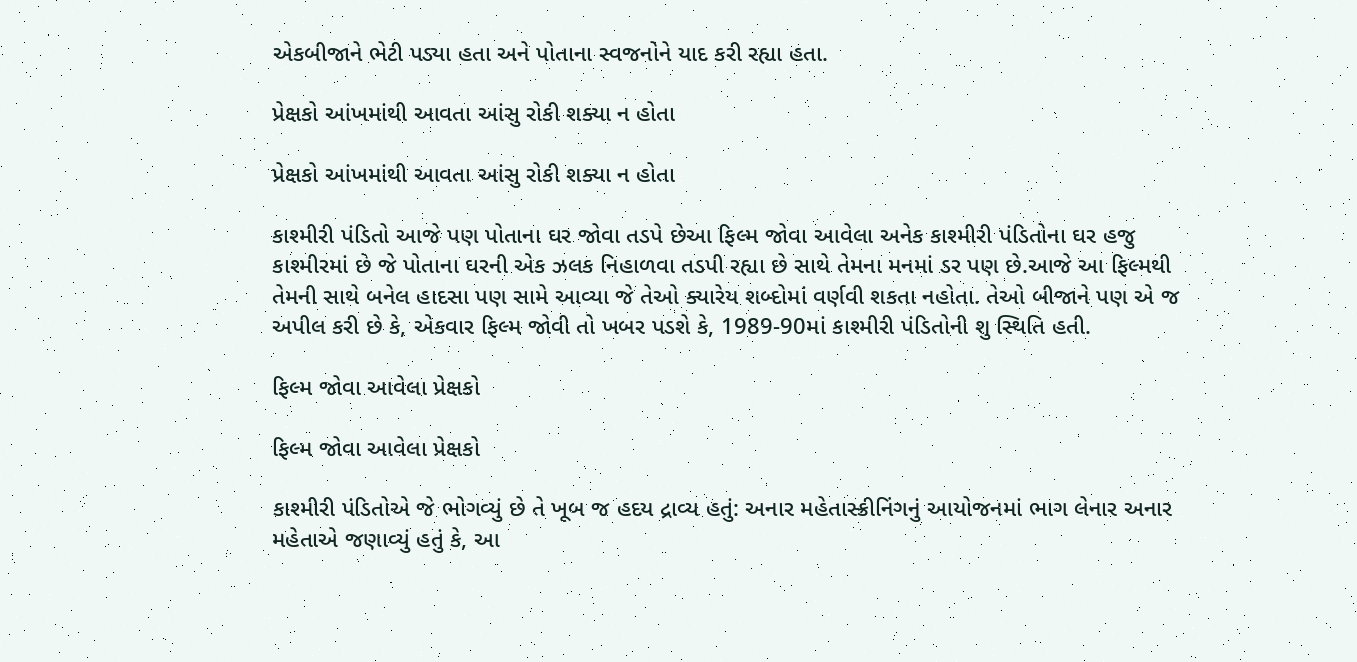એકબીજાને ભેટી પડ્યા હતા અને પોતાના સ્વજનોને યાદ કરી રહ્યા હતા.

પ્રેક્ષકો આંખમાંથી આવતા આંસુ રોકી શક્યા ન હોતા

પ્રેક્ષકો આંખમાંથી આવતા આંસુ રોકી શક્યા ન હોતા

કાશ્મીરી પંડિતો આજે પણ પોતાના ઘર જોવા તડપે છેઆ ફિલ્મ જોવા આવેલા અનેક કાશ્મીરી પંડિતોના ઘર હજુ કાશ્મીરમાં છે જે પોતાના ઘરની એક ઝલક નિહાળવા તડપી રહ્યા છે સાથે તેમના મનમાં ડર પણ છે.આજે આ ફિલ્મથી તેમની સાથે બનેલ હાદસા પણ સામે આવ્યા જે તેઓ ક્યારેય શબ્દોમાં વર્ણવી શકતા નહોતા. તેઓ બીજાને પણ એ જ અપીલ કરી છે કે, એકવાર ફિલ્મ જોવી તો ખબર પડશે કે, 1989-90માં કાશ્મીરી પંડિતોની શુ સ્થિતિ હતી.

ફિલ્મ જોવા આવેલા પ્રેક્ષકો

ફિલ્મ જોવા આવેલા પ્રેક્ષકો

કાશ્મીરી પંડિતોએ જે ભોગવ્યું છે તે ખૂબ જ હદય દ્રાવ્ય હતું: અનાર મહેતાસ્ક્રીનિંગનું આયોજનમાં ભાગ લેનાર અનાર મહેતાએ જણાવ્યું હતું કે, આ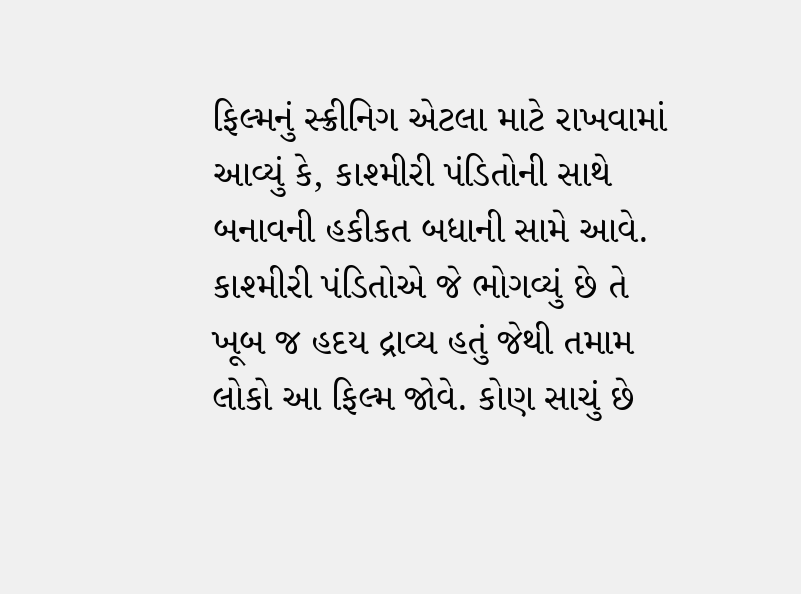ફિલ્મનું સ્ક્રીનિગ એટલા માટે રાખવામાં આવ્યું કે, કાશ્મીરી પંડિતોની સાથે બનાવની હકીકત બધાની સામે આવે. કાશ્મીરી પંડિતોએ જે ભોગવ્યું છે તે ખૂબ જ હદય દ્રાવ્ય હતું જેથી તમામ લોકો આ ફિલ્મ જોવે. કોણ સાચું છે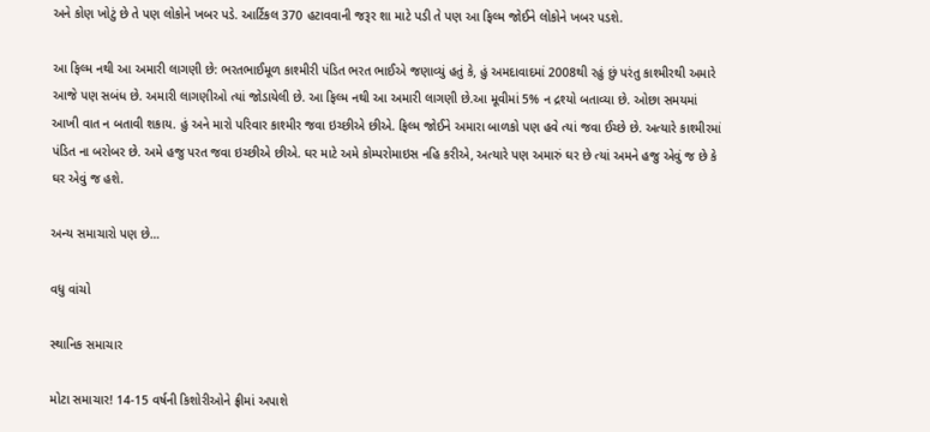અને કોણ ખોટું છે તે પણ લોકોને ખબર પડે. આર્ટિકલ 370 હટાવવાની જરૂર શા માટે પડી તે પણ આ ફિલ્મ જોઈને લોકોને ખબર પડશે.

આ ફિલ્મ નથી આ અમારી લાગણી છે: ભરતભાઈમૂળ કાશ્મીરી પંડિત ભરત ભાઈએ જણાવ્યું હતું કે, હું અમદાવાદમાં 2008થી રહું છું પરંતુ કાશ્મીરથી અમારે આજે પણ સબંધ છે. અમારી લાગણીઓ ત્યાં જોડાયેલી છે. આ ફિલ્મ નથી આ અમારી લાગણી છે.આ મૂવીમાં 5% ન દ્રશ્યો બતાવ્યા છે. ઓછા સમયમાં આખી વાત ન બતાવી શકાય. હું અને મારો પરિવાર કાશ્મીર જવા ઇચ્છીએ છીએ. ફિલ્મ જોઈને અમારા બાળકો પણ હવે ત્યાં જવા ઈચ્છે છે. અત્યારે કાશ્મીરમાં પંડિત ના બરોબર છે. અમે હજુ પરત જવા ઇચ્છીએ છીએ. ઘર માટે અમે કોમ્પરોમાઇસ નહિ કરીએ, અત્યારે પણ અમારું ઘર છે ત્યાં અમને હજુ એવું જ છે કે ઘર એવું જ હશે.

અન્ય સમાચારો પણ છે…

વધુ વાંચો

સ્થાનિક સમાચાર

મોટા સમાચાર! 14-15 વર્ષની કિશોરીઓને ફ્રીમાં અપાશે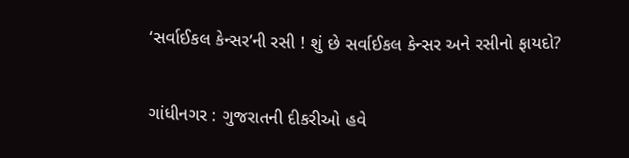‘સર્વાઈકલ કેન્સર’ની રસી ! શું છે સર્વાઈકલ કેન્સર અને રસીનો ફાયદો?

ગાંધીનગર : ગુજરાતની દીકરીઓ હવે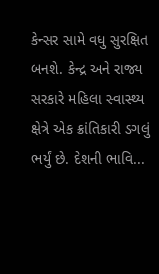કેન્સર સામે વધુ સુરક્ષિત બનશે. કેન્દ્ર અને રાજ્ય સરકારે મહિલા સ્વાસ્થ્ય ક્ષેત્રે એક ક્રાંતિકારી ડગલું ભર્યું છે. દેશની ભાવિ...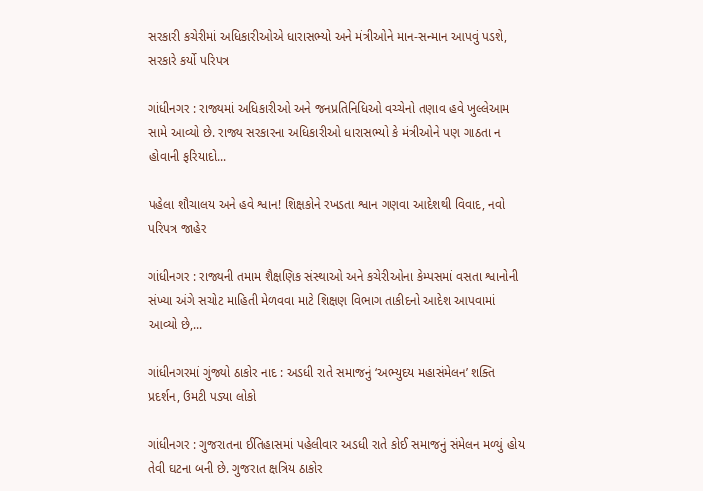સરકારી કચેરીમાં અધિકારીઓએ ધારાસભ્યો અને મંત્રીઓને માન-સન્માન આપવું પડશે, સરકારે કર્યો પરિપત્ર

ગાંધીનગર : રાજ્યમાં અધિકારીઓ અને જનપ્રતિનિધિઓ વચ્ચેનો તણાવ હવે ખુલ્લેઆમ સામે આવ્યો છે. રાજ્ય સરકારના અધિકારીઓ ધારાસભ્યો કે મંત્રીઓને પણ ગાઠતા ન હોવાની ફરિયાદો...

પહેલા શૌચાલય અને હવે શ્વાન! શિક્ષકોને રખડતા શ્વાન ગણવા આદેશથી વિવાદ, નવો પરિપત્ર જાહેર

ગાંધીનગર : રાજ્યની તમામ શૈક્ષણિક સંસ્થાઓ અને કચેરીઓના કેમ્પસમાં વસતા શ્વાનોની સંખ્યા અંગે સચોટ માહિતી મેળવવા માટે શિક્ષણ વિભાગ તાકીદનો આદેશ આપવામાં આવ્યો છે,...

ગાંધીનગરમાં ગુંજ્યો ઠાકોર નાદ : અડધી રાતે સમાજનું ‘અભ્યુદય મહાસંમેલન’ શક્તિ પ્રદર્શન, ઉમટી પડ્યા લોકો

ગાંધીનગર : ગુજરાતના ઈતિહાસમાં પહેલીવાર અડધી રાતે કોઈ સમાજનું સંમેલન મળ્યું હોય તેવી ઘટના બની છે. ગુજરાત ક્ષત્રિય ઠાકોર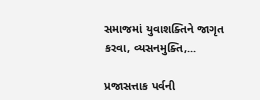સમાજમાં યુવાશક્તિને જાગૃત કરવા, વ્યસનમુક્તિ,...

પ્રજાસત્તાક પર્વની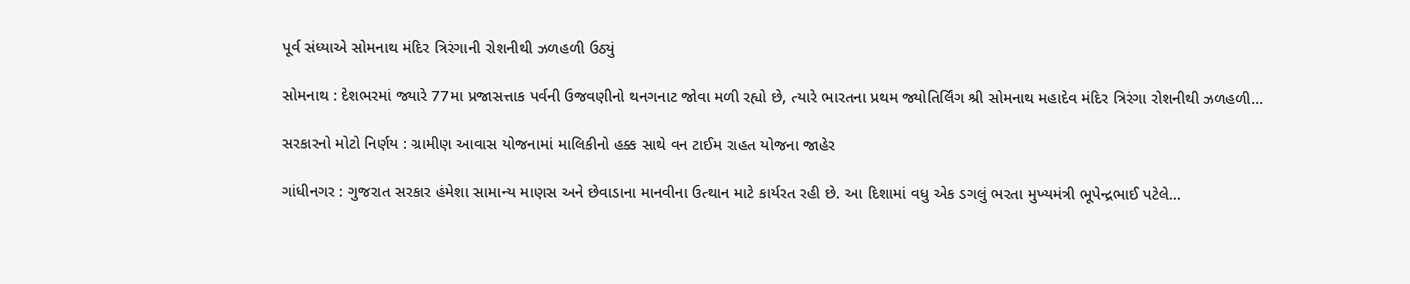પૂર્વ સંધ્યાએ સોમનાથ મંદિર ત્રિરંગાની રોશનીથી ઝળહળી ઉઠ્યું

સોમનાથ : દેશભરમાં જ્યારે 77મા પ્રજાસત્તાક પર્વની ઉજવણીનો થનગનાટ જોવા મળી રહ્યો છે, ત્યારે ભારતના પ્રથમ જ્યોતિર્લિંગ શ્રી સોમનાથ મહાદેવ મંદિર ત્રિરંગા રોશનીથી ઝળહળી...

સરકારનો મોટો નિર્ણય : ગ્રામીણ આવાસ યોજનામાં માલિકીનો હક્ક સાથે વન ટાઈમ રાહત યોજના જાહેર

ગાંધીનગર : ગુજરાત સરકાર હંમેશા સામાન્ય માણસ અને છેવાડાના માનવીના ઉત્થાન માટે કાર્યરત રહી છે. આ દિશામાં વધુ એક ડગલું ભરતા મુખ્યમંત્રી ભૂપેન્દ્રભાઈ પટેલે...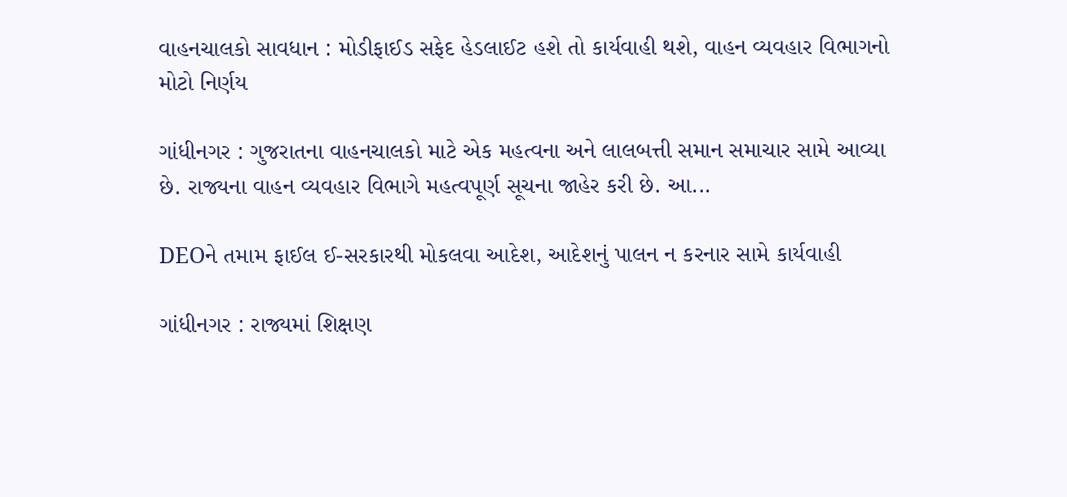વાહનચાલકો સાવધાન : મોડીફાઈડ સફેદ હેડલાઈટ હશે તો કાર્યવાહી થશે, વાહન વ્યવહાર વિભાગનો મોટો નિર્ણય

ગાંધીનગર : ગુજરાતના વાહનચાલકો માટે એક મહત્વના અને લાલબત્તી સમાન સમાચાર સામે આવ્યા છે. રાજ્યના વાહન વ્યવહાર વિભાગે મહત્વપૂર્ણ સૂચના જાહેર કરી છે. આ...

DEOને તમામ ફાઈલ ઈ-સરકારથી મોકલવા આદેશ, આદેશનું પાલન ન કરનાર સામે કાર્યવાહી

ગાંધીનગર : રાજ્યમાં શિક્ષણ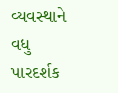વ્યવસ્થાને વધુ પારદર્શક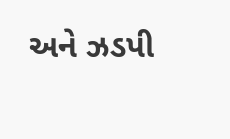અને ઝડપી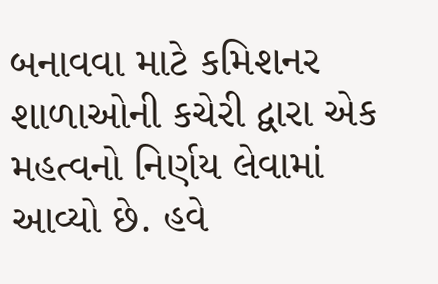બનાવવા માટે કમિશનર શાળાઓની કચેરી દ્વારા એક મહત્વનો નિર્ણય લેવામાં આવ્યો છે. હવે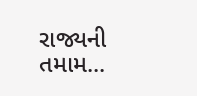રાજ્યની તમામ...